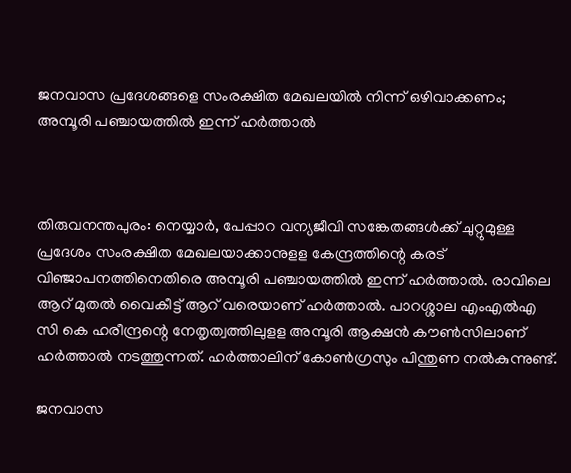ജനവാസ പ്രദേശങ്ങളെ സംരക്ഷിത മേഖലയില്‍ നിന്ന് ഒഴിവാക്കണം; അമ്പൂരി പഞ്ചായത്തില്‍ ഇന്ന് ഹര്‍ത്താല്‍



തിരുവനന്തപുരം: നെയ്യാര്‍, പേപ്പാറ വന്യജീവി സങ്കേതങ്ങള്‍ക്ക് ചുറ്റുമുള്ള പ്രദേശം സംരക്ഷിത മേഖലയാക്കാനുളള കേന്ദ്രത്തിന്റെ കരട് വിഞ്ജാപനത്തിനെതിരെ അമ്പൂരി പഞ്ചായത്തില്‍ ഇന്ന് ഹര്‍ത്താല്‍. രാവിലെ ആറ് മുതല്‍ വൈകീട്ട് ആറ് വരെയാണ് ഹര്‍ത്താല്‍. പാറശ്ശാല എംഎല്‍എ സി കെ ഹരീന്ദ്രന്റെ നേതൃത്വത്തിലുളള അമ്പൂരി ആക്ഷന്‍ കൗണ്‍സിലാണ് ഹര്‍ത്താല്‍ നടത്തുന്നത്. ഹര്‍ത്താലിന് കോണ്‍ഗ്രസും പിന്തുണ നല്‍കുന്നുണ്ട്.

ജനവാസ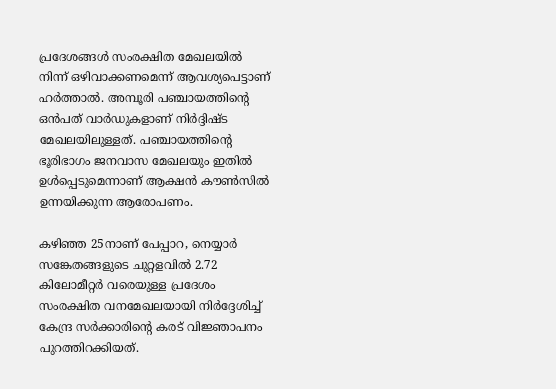പ്രദേശങ്ങള്‍ സംരക്ഷിത മേഖലയില്‍ നിന്ന് ഒഴിവാക്കണമെന്ന് ആവശ്യപെട്ടാണ് ഹര്‍ത്താല്‍. അമ്പൂരി പഞ്ചായത്തിന്റെ ഒന്‍പത് വാര്‍ഡുകളാണ് നിര്‍ദ്ദിഷ്ട മേഖലയിലുള്ളത്. പഞ്ചായത്തിന്റെ ഭൂരിഭാഗം ജനവാസ മേഖലയും ഇതില്‍ ഉള്‍പ്പെടുമെന്നാണ് ആക്ഷന്‍ കൗണ്‍സില്‍ ഉന്നയിക്കുന്ന ആരോപണം.

കഴിഞ്ഞ 25നാണ് പേപ്പാറ, നെയ്യാര്‍ സങ്കേതങ്ങളുടെ ചുറ്റളവില്‍ 2.72 കിലോമീറ്റര്‍ വരെയുള്ള പ്രദേശം സംരക്ഷിത വനമേഖലയായി നിര്‍ദ്ദേശിച്ച് കേന്ദ്ര സര്‍ക്കാരിന്റെ കരട് വിജ്ഞാപനം പുറത്തിറക്കിയത്.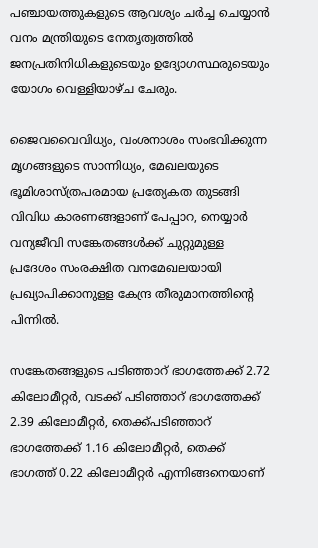പഞ്ചായത്തുകളുടെ ആവശ്യം ചര്‍ച്ച ചെയ്യാന്‍ വനം മന്ത്രിയുടെ നേതൃത്വത്തില്‍ ജനപ്രതിനിധികളുടെയും ഉദ്യോഗസ്ഥരുടെയും യോഗം വെള്ളിയാഴ്ച ചേരും.

ജൈവവൈവിധ്യം, വംശനാശം സംഭവിക്കുന്ന മൃഗങ്ങളുടെ സാന്നിധ്യം, മേഖലയുടെ ഭൂമിശാസ്ത്രപരമായ പ്രത്യേകത തുടങ്ങി വിവിധ കാരണങ്ങളാണ് പേപ്പാറ, നെയ്യാര്‍ വന്യജീവി സങ്കേതങ്ങള്‍ക്ക് ചുറ്റുമുള്ള പ്രദേശം സംരക്ഷിത വനമേഖലയായി പ്രഖ്യാപിക്കാനുളള കേന്ദ്ര തീരുമാനത്തിന്റെ പിന്നില്‍.

സങ്കേതങ്ങളുടെ പടിഞ്ഞാറ് ഭാഗത്തേക്ക് 2.72 കിലോമീറ്റര്‍, വടക്ക് പടിഞ്ഞാറ് ഭാഗത്തേക്ക് 2.39 കിലോമീറ്റര്‍, തെക്ക്പടിഞ്ഞാറ് ഭാഗത്തേക്ക് 1.16 കിലോമീറ്റര്‍, തെക്ക് ഭാഗത്ത് 0.22 കിലോമീറ്റര്‍ എന്നിങ്ങനെയാണ്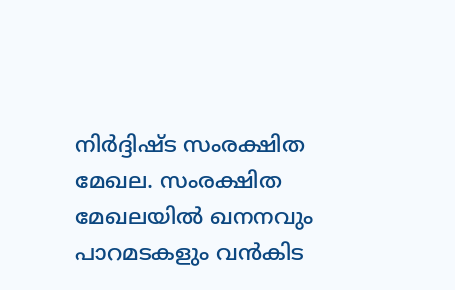നിര്‍ദ്ദിഷ്ട സംരക്ഷിത മേഖല. സംരക്ഷിത മേഖലയില്‍ ഖനനവും പാറമടകളും വന്‍കിട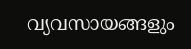വ്യവസായങ്ങളും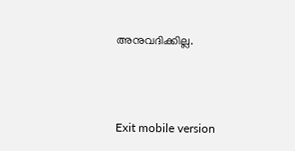അനുവദിക്കില്ല.



Exit mobile version